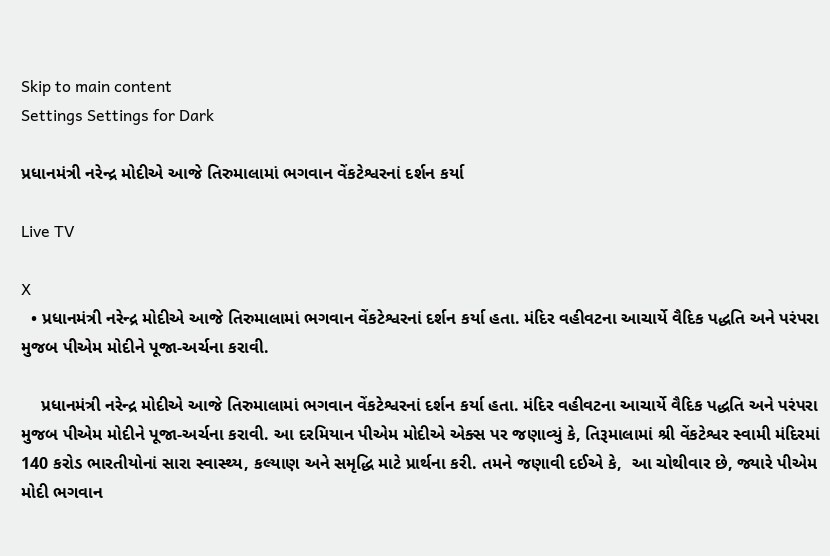Skip to main content
Settings Settings for Dark

પ્રધાનમંત્રી નરેન્દ્ર મોદીએ આજે તિરુમાલામાં ભગવાન વેંકટેશ્વરનાં દર્શન કર્યા

Live TV

X
  • પ્રધાનમંત્રી નરેન્દ્ર મોદીએ આજે તિરુમાલામાં ભગવાન વેંકટેશ્વરનાં દર્શન કર્યા હતા. મંદિર વહીવટના આચાર્યે વૈદિક પદ્ધતિ અને પરંપરા મુજબ પીએમ મોદીને પૂજા-અર્ચના કરાવી.

    પ્રધાનમંત્રી નરેન્દ્ર મોદીએ આજે તિરુમાલામાં ભગવાન વેંકટેશ્વરનાં દર્શન કર્યા હતા. મંદિર વહીવટના આચાર્યે વૈદિક પદ્ધતિ અને પરંપરા મુજબ પીએમ મોદીને પૂજા-અર્ચના કરાવી. આ દરમિયાન પીએમ મોદીએ એક્સ પર જણાવ્યું કે, તિરૂમાલામાં શ્રી વેંકટેશ્વર સ્વામી મંદિરમાં 140 કરોડ ભારતીયોનાં સારા સ્વાસ્થ્ય, કલ્યાણ અને સમૃદ્ધિ માટે પ્રાર્થના કરી. તમને જણાવી દઈએ કે,  આ ચોથીવાર છે, જ્યારે પીએમ મોદી ભગવાન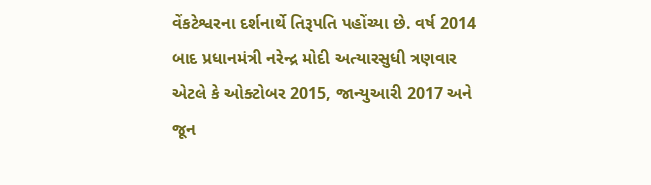વેંકટેશ્વરના દર્શનાર્થે તિરૂપતિ પહોંચ્યા છે. વર્ષ 2014 બાદ પ્રધાનમંત્રી નરેન્દ્ર મોદી અત્યારસુધી ત્રણવાર એટલે કે ઓક્ટોબર 2015, જાન્યુઆરી 2017 અને જૂન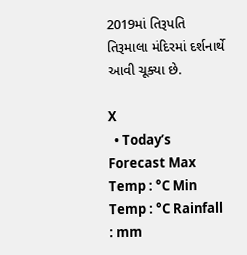2019માં તિરૂપતિ તિરૂમાલા મંદિરમાં દર્શનાર્થે આવી ચૂક્યા છે.

X
  • Today’s Forecast Max Temp : °C Min Temp : °C Rainfall : mm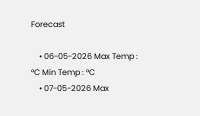Forecast

    • 06-05-2026 Max Temp : °C Min Temp : °C
    • 07-05-2026 Max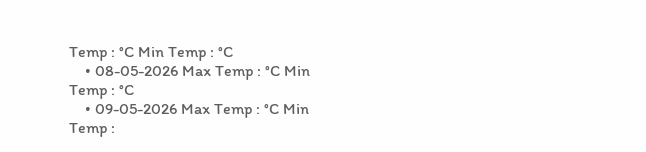Temp : °C Min Temp : °C
    • 08-05-2026 Max Temp : °C Min Temp : °C
    • 09-05-2026 Max Temp : °C Min Temp :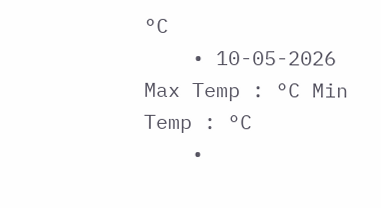°C
    • 10-05-2026 Max Temp : °C Min Temp : °C
    •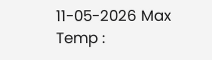11-05-2026 Max Temp :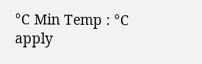°C Min Temp : °C
apply